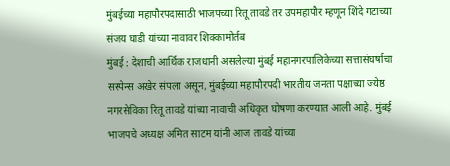मुंबईच्या महापौरपदासाठी भाजपच्या रितू तावडे तर उपमहापौर म्हणून शिंदे गटाच्या संजय घाडी यांच्या नावावर शिक्कामोर्तब
मुंबई : देशाची आर्थिक राजधानी असलेल्या मुंबई महानगरपालिकेच्या सत्तासंघर्षाचा सस्पेन्स अखेर संपला असून, मुंबईच्या महापौरपदी भारतीय जनता पक्षाच्या ज्येष्ठ नगरसेविका रितू तावडे यांच्या नावाची अधिकृत घोषणा करण्यात आली आहे. मुंबई भाजपचे अध्यक्ष अमित साटम यांनी आज तावडे यांच्या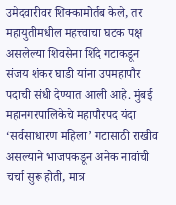उमेदवारीवर शिक्कामोर्तब केले, तर महायुतीमधील महत्त्वाचा घटक पक्ष असलेल्या शिवसेना शिंदे गटाकडून संजय शंकर घाडी यांना उपमहापौर पदाची संधी देण्यात आली आहे. मुंबई महानगरपालिकेचे महापौरपद यंदा ‘सर्वसाधारण महिला’ गटासाठी राखीव असल्याने भाजपकडून अनेक नावांची चर्चा सुरू होती, मात्र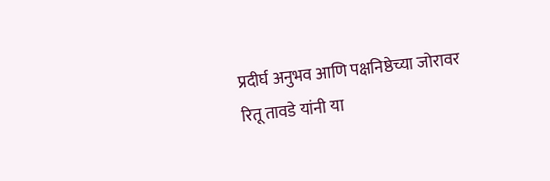प्रदीर्घ अनुभव आणि पक्षनिष्ठेच्या जोरावर रितू तावडे यांनी या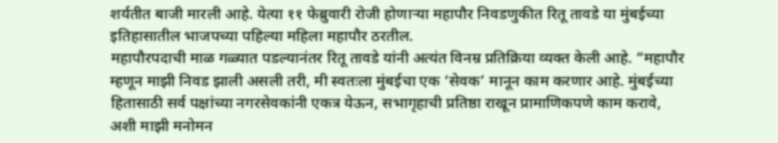शर्यतीत बाजी मारली आहे. येत्या ११ फेब्रुवारी रोजी होणाऱ्या महापौर निवडणुकीत रितू तावडे या मुंबईच्या इतिहासातील भाजपच्या पहिल्या महिला महापौर ठरतील.
महापौरपदाची माळ गळ्यात पडल्यानंतर रितू तावडे यांनी अत्यंत विनम्र प्रतिक्रिया व्यक्त केली आहे. “महापौर म्हणून माझी निवड झाली असली तरी, मी स्वतःला मुंबईचा एक ‘सेवक’ मानून काम करणार आहे. मुंबईच्या हितासाठी सर्व पक्षांच्या नगरसेवकांनी एकत्र येऊन, सभागृहाची प्रतिष्ठा राखून प्रामाणिकपणे काम करावे, अशी माझी मनोमन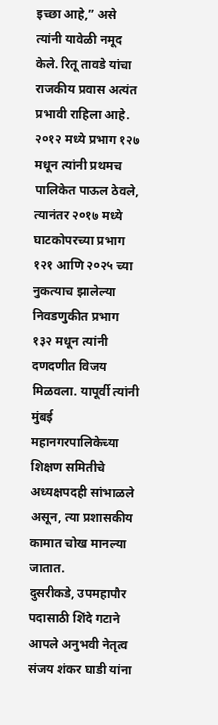इच्छा आहे,” असे त्यांनी यावेळी नमूद केले. रितू तावडे यांचा राजकीय प्रवास अत्यंत प्रभावी राहिला आहे. २०१२ मध्ये प्रभाग १२७ मधून त्यांनी प्रथमच पालिकेत पाऊल ठेवले, त्यानंतर २०१७ मध्ये घाटकोपरच्या प्रभाग १२१ आणि २०२५ च्या नुकत्याच झालेल्या निवडणुकीत प्रभाग १३२ मधून त्यांनी दणदणीत विजय मिळवला. यापूर्वी त्यांनी मुंबई महानगरपालिकेच्या शिक्षण समितीचे अध्यक्षपदही सांभाळले असून, त्या प्रशासकीय कामात चोख मानल्या जातात.
दुसरीकडे, उपमहापौर पदासाठी शिंदे गटाने आपले अनुभवी नेतृत्व संजय शंकर घाडी यांना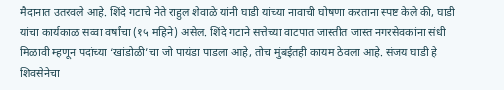मैदानात उतरवले आहे. शिंदे गटाचे नेते राहुल शेवाळे यांनी घाडी यांच्या नावाची घोषणा करताना स्पष्ट केले की, घाडी यांचा कार्यकाळ सव्वा वर्षांचा (१५ महिने) असेल. शिंदे गटाने सत्तेच्या वाटपात जास्तीत जास्त नगरसेवकांना संधी मिळावी म्हणून पदांच्या ‘खांडोळी’चा जो पायंडा पाडला आहे, तोच मुंबईतही कायम ठेवला आहे. संजय घाडी हे शिवसेनेचा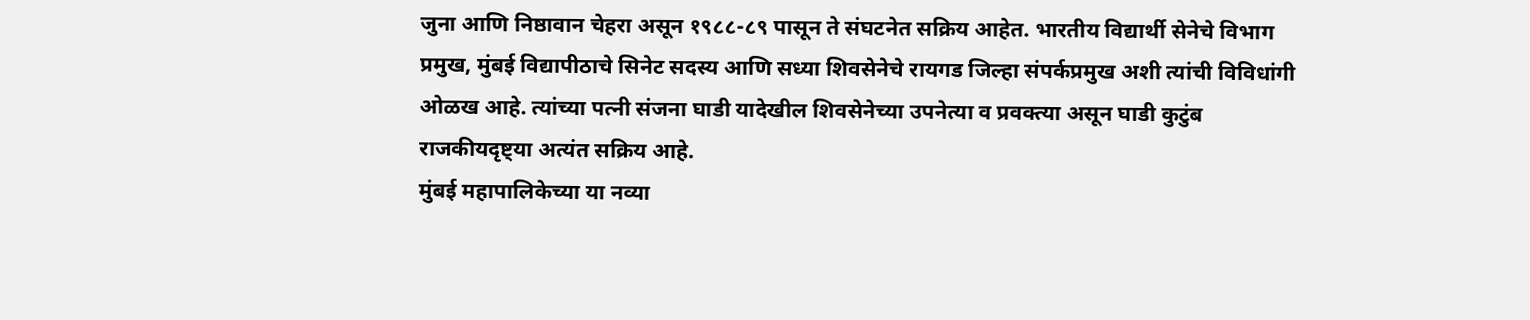जुना आणि निष्ठावान चेहरा असून १९८८-८९ पासून ते संघटनेत सक्रिय आहेत. भारतीय विद्यार्थी सेनेचे विभाग प्रमुख, मुंबई विद्यापीठाचे सिनेट सदस्य आणि सध्या शिवसेनेचे रायगड जिल्हा संपर्कप्रमुख अशी त्यांची विविधांगी ओळख आहे. त्यांच्या पत्नी संजना घाडी यादेखील शिवसेनेच्या उपनेत्या व प्रवक्त्या असून घाडी कुटुंब राजकीयदृष्ट्या अत्यंत सक्रिय आहे.
मुंबई महापालिकेच्या या नव्या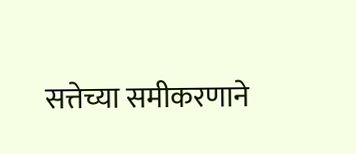सत्तेच्या समीकरणाने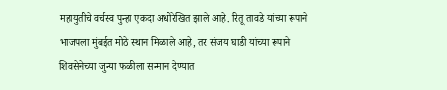महायुतीचे वर्चस्व पुन्हा एकदा अधोरेखित झाले आहे. रितू तावडे यांच्या रूपाने भाजपला मुंबईत मोठे स्थान मिळाले आहे, तर संजय घाडी यांच्या रूपाने शिवसेनेच्या जुन्या फळीला सन्मान देण्यात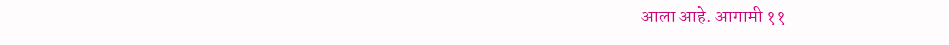आला आहे. आगामी ११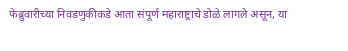फेब्रुवारीच्या निवडणुकीकडे आता संपूर्ण महाराष्ट्राचे डोळे लागले असून, या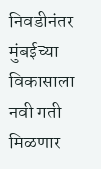निवडीनंतर मुंबईच्या विकासाला नवी गती मिळणार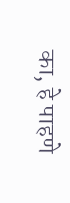का, हे पाहणे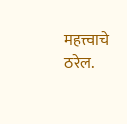महत्त्वाचे ठरेल.